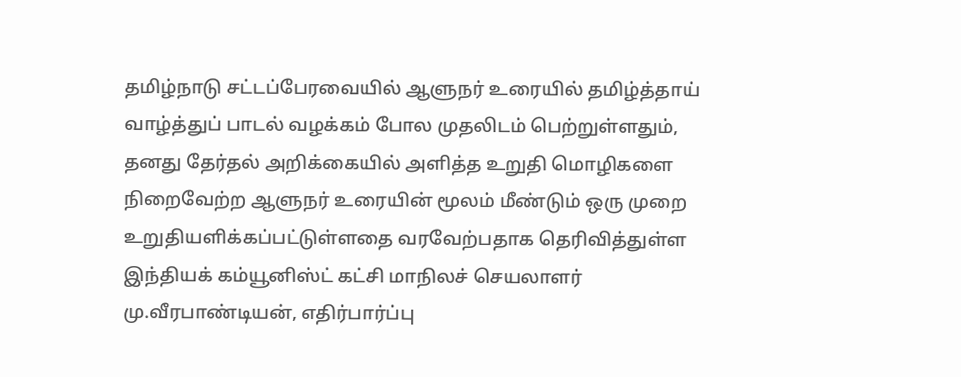தமிழ்நாடு சட்டப்பேரவையில் ஆளுநர் உரையில் தமிழ்த்தாய் வாழ்த்துப் பாடல் வழக்கம் போல முதலிடம் பெற்றுள்ளதும், தனது தேர்தல் அறிக்கையில் அளித்த உறுதி மொழிகளை நிறைவேற்ற ஆளுநர் உரையின் மூலம் மீண்டும் ஒரு முறை உறுதியளிக்கப்பட்டுள்ளதை வரவேற்பதாக தெரிவித்துள்ள இந்தியக் கம்யூனிஸ்ட் கட்சி மாநிலச் செயலாளர் மு.வீரபாண்டியன், எதிர்பார்ப்பு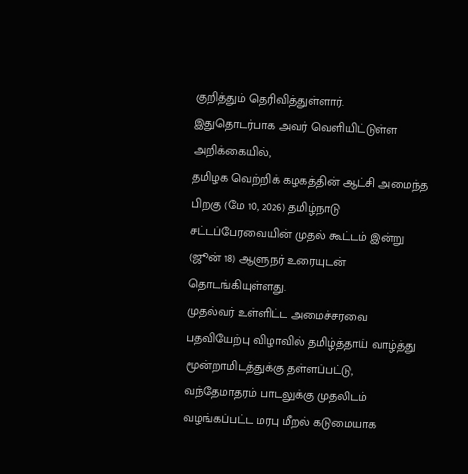குறித்தும் தெரிவித்துள்ளார்.
இதுதொடர்பாக அவர் வெளியிட்டுள்ள அறிக்கையில்,
தமிழக வெற்றிக் கழகத்தின் ஆட்சி அமைந்த பிறகு (மே 10, 2026) தமிழ்நாடு சட்டப்பேரவையின் முதல் கூட்டம் இன்று (ஜூன் 18) ஆளுநர் உரையுடன் தொடங்கியுள்ளது.
முதல்வர் உள்ளிட்ட அமைச்சரவை பதவியேற்பு விழாவில் தமிழ்த்தாய் வாழ்த்து மூன்றாமிடத்துக்கு தள்ளப்பட்டு, வந்தேமாதரம் பாடலுக்கு முதலிடம் வழங்கப்பட்ட மரபு மீறல் கடுமையாக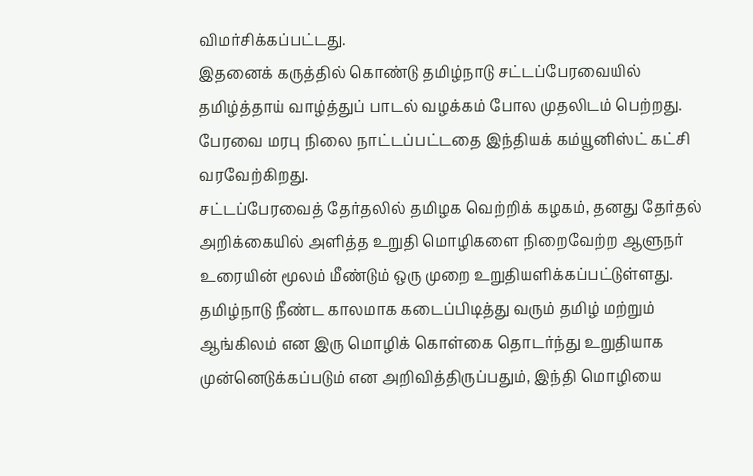விமர்சிக்கப்பட்டது.
இதனைக் கருத்தில் கொண்டு தமிழ்நாடு சட்டப்பேரவையில் தமிழ்த்தாய் வாழ்த்துப் பாடல் வழக்கம் போல முதலிடம் பெற்றது. பேரவை மரபு நிலை நாட்டப்பட்டதை இந்தியக் கம்யூனிஸ்ட் கட்சி வரவேற்கிறது.
சட்டப்பேரவைத் தேர்தலில் தமிழக வெற்றிக் கழகம், தனது தேர்தல் அறிக்கையில் அளித்த உறுதி மொழிகளை நிறைவேற்ற ஆளுநர் உரையின் மூலம் மீண்டும் ஒரு முறை உறுதியளிக்கப்பட்டுள்ளது.
தமிழ்நாடு நீண்ட காலமாக கடைப்பிடித்து வரும் தமிழ் மற்றும் ஆங்கிலம் என இரு மொழிக் கொள்கை தொடர்ந்து உறுதியாக முன்னெடுக்கப்படும் என அறிவித்திருப்பதும், இந்தி மொழியை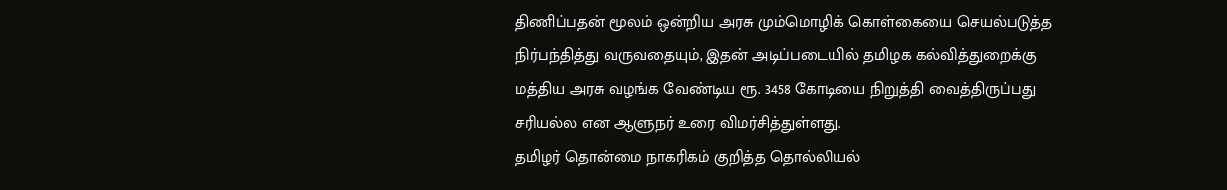திணிப்பதன் மூலம் ஒன்றிய அரசு மும்மொழிக் கொள்கையை செயல்படுத்த நிர்பந்தித்து வருவதையும், இதன் அடிப்படையில் தமிழக கல்வித்துறைக்கு மத்திய அரசு வழங்க வேண்டிய ரூ. 3458 கோடியை நிறுத்தி வைத்திருப்பது சரியல்ல என ஆளுநர் உரை விமர்சித்துள்ளது.
தமிழர் தொன்மை நாகரிகம் குறித்த தொல்லியல்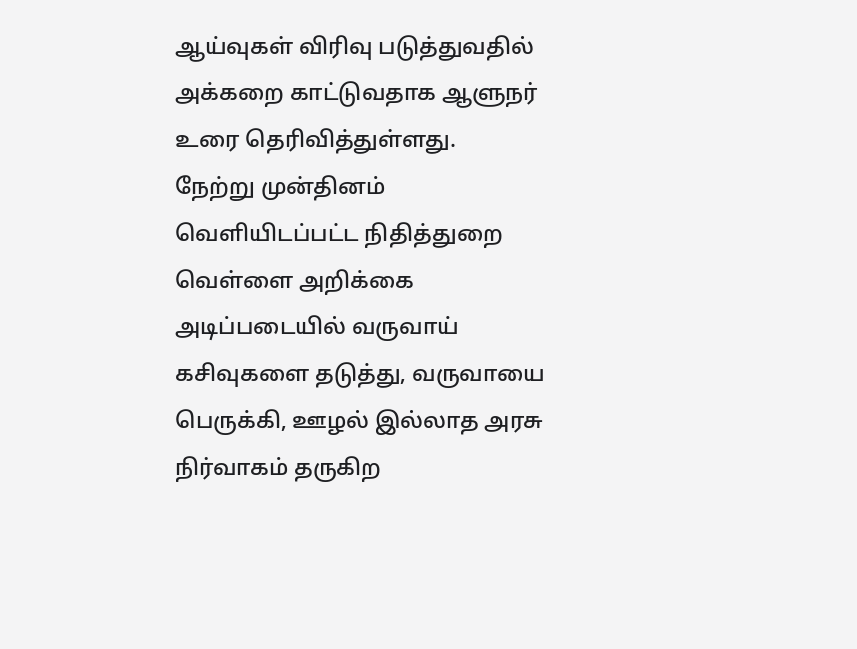ஆய்வுகள் விரிவு படுத்துவதில் அக்கறை காட்டுவதாக ஆளுநர் உரை தெரிவித்துள்ளது.
நேற்று முன்தினம் வெளியிடப்பட்ட நிதித்துறை வெள்ளை அறிக்கை அடிப்படையில் வருவாய் கசிவுகளை தடுத்து, வருவாயை பெருக்கி, ஊழல் இல்லாத அரசு நிர்வாகம் தருகிற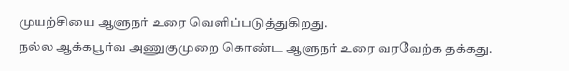முயற்சியை ஆளுநர் உரை வெளிப்படுத்துகிறது.
நல்ல ஆக்கபூர்வ அணுகுமுறை கொண்ட ஆளுநர் உரை வரவேற்க தக்கது.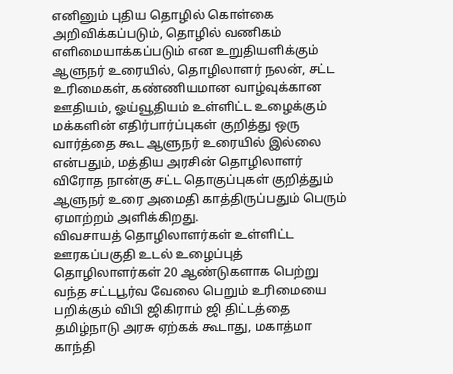எனினும் புதிய தொழில் கொள்கை அறிவிக்கப்படும், தொழில் வணிகம் எளிமையாக்கப்படும் என உறுதியளிக்கும் ஆளுநர் உரையில், தொழிலாளர் நலன், சட்ட உரிமைகள், கண்ணியமான வாழ்வுக்கான ஊதியம், ஓய்வூதியம் உள்ளிட்ட உழைக்கும் மக்களின் எதிர்பார்ப்புகள் குறித்து ஒரு வார்த்தை கூட ஆளுநர் உரையில் இல்லை என்பதும், மத்திய அரசின் தொழிலாளர் விரோத நான்கு சட்ட தொகுப்புகள் குறித்தும் ஆளுநர் உரை அமைதி காத்திருப்பதும் பெரும் ஏமாற்றம் அளிக்கிறது.
விவசாயத் தொழிலாளர்கள் உள்ளிட்ட ஊரகப்பகுதி உடல் உழைப்புத் தொழிலாளர்கள் 20 ஆண்டுகளாக பெற்று வந்த சட்டபூர்வ வேலை பெறும் உரிமையை பறிக்கும் விபி ஜிகிராம் ஜி திட்டத்தை தமிழ்நாடு அரசு ஏற்கக் கூடாது, மகாத்மா காந்தி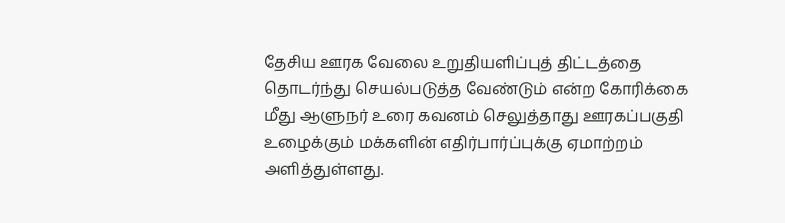தேசிய ஊரக வேலை உறுதியளிப்புத் திட்டத்தை தொடர்ந்து செயல்படுத்த வேண்டும் என்ற கோரிக்கை மீது ஆளுநர் உரை கவனம் செலுத்தாது ஊரகப்பகுதி உழைக்கும் மக்களின் எதிர்பார்ப்புக்கு ஏமாற்றம் அளித்துள்ளது.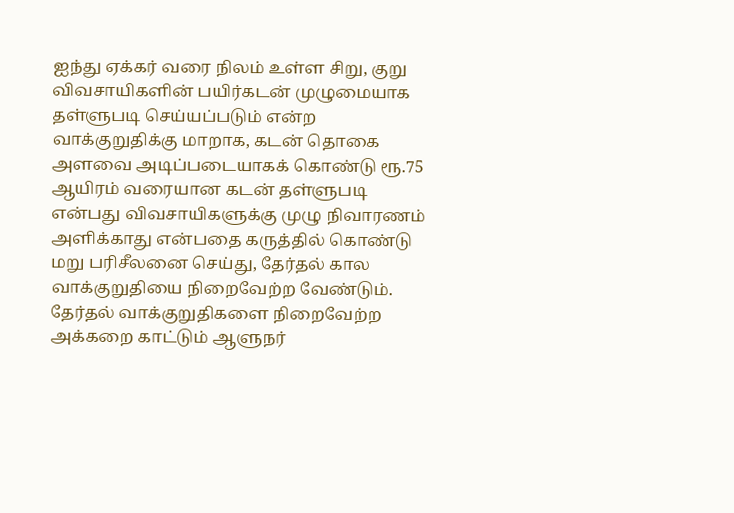ஐந்து ஏக்கர் வரை நிலம் உள்ள சிறு, குறு விவசாயிகளின் பயிர்கடன் முழுமையாக தள்ளுபடி செய்யப்படும் என்ற வாக்குறுதிக்கு மாறாக, கடன் தொகை அளவை அடிப்படையாகக் கொண்டு ரூ.75 ஆயிரம் வரையான கடன் தள்ளுபடி என்பது விவசாயிகளுக்கு முழு நிவாரணம் அளிக்காது என்பதை கருத்தில் கொண்டு மறு பரிசீலனை செய்து, தேர்தல் கால வாக்குறுதியை நிறைவேற்ற வேண்டும்.
தேர்தல் வாக்குறுதிகளை நிறைவேற்ற அக்கறை காட்டும் ஆளுநர்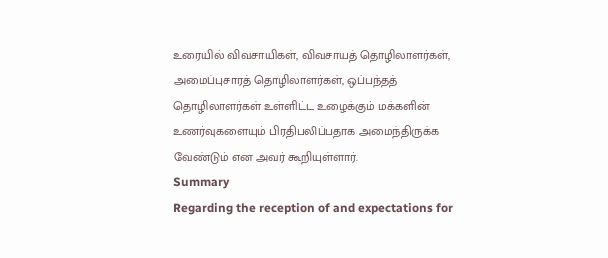உரையில் விவசாயிகள், விவசாயத் தொழிலாளர்கள், அமைப்புசாரத் தொழிலாளர்கள், ஒப்பந்தத் தொழிலாளர்கள் உள்ளிட்ட உழைக்கும் மக்களின் உணர்வுகளையும் பிரதிபலிப்பதாக அமைந்திருக்க வேண்டும் என அவர் கூறியுள்ளார்.
Summary
Regarding the reception of and expectations for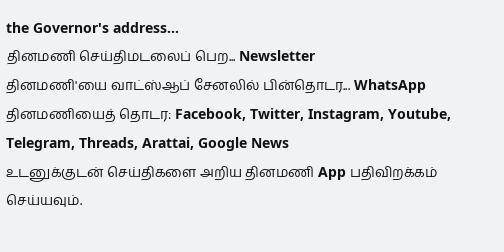the Governor's address...
தினமணி செய்திமடலைப் பெற... Newsletter
தினமணி'யை வாட்ஸ்ஆப் சேனலில் பின்தொடர... WhatsApp
தினமணியைத் தொடர: Facebook, Twitter, Instagram, Youtube, Telegram, Threads, Arattai, Google News
உடனுக்குடன் செய்திகளை அறிய தினமணி App பதிவிறக்கம் செய்யவும்.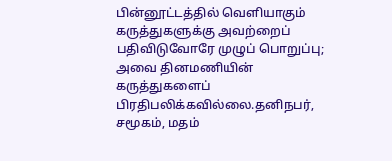பின்னூட்டத்தில் வெளியாகும் கருத்துகளுக்கு அவற்றைப் பதிவிடுவோரே முழுப் பொறுப்பு; அவை தினமணியின் கருத்துகளைப் பிரதிபலிக்கவில்லை.தனிநபர், சமூகம், மதம்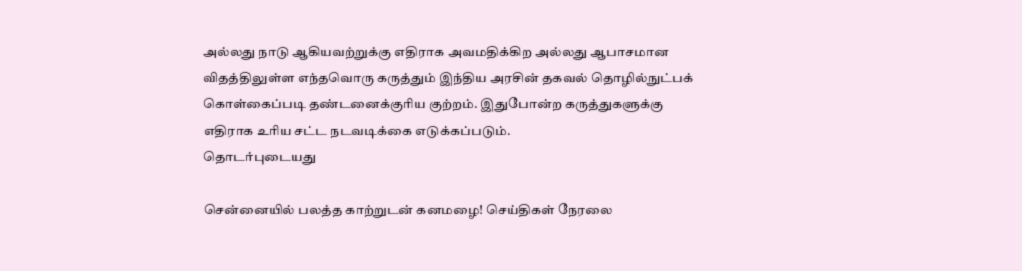அல்லது நாடு ஆகியவற்றுக்கு எதிராக அவமதிக்கிற அல்லது ஆபாசமான விதத்திலுள்ள எந்தவொரு கருத்தும் இந்திய அரசின் தகவல் தொழில்நுட்பக் கொள்கைப்படி தண்டனைக்குரிய குற்றம். இதுபோன்ற கருத்துகளுக்கு எதிராக உரிய சட்ட நடவடிக்கை எடுக்கப்படும்.
தொடர்புடையது

சென்னையில் பலத்த காற்றுடன் கனமழை! செய்திகள் நேரலை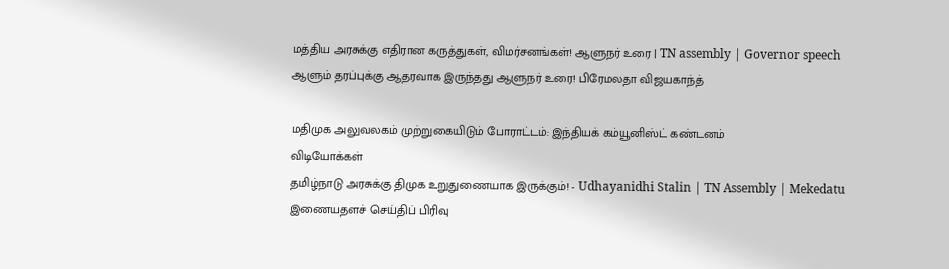மத்திய அரசுக்கு எதிரான கருத்துகள், விமர்சனங்கள்! ஆளுநர் உரை | TN assembly | Governor speech
ஆளும் தரப்புக்கு ஆதரவாக இருந்தது ஆளுநர் உரை! பிரேமலதா விஜயகாந்த்

மதிமுக அலுவலகம் முற்றுகையிடும் போராட்டம்: இந்தியக் கம்யூனிஸ்ட் கண்டனம்
விடியோக்கள்
தமிழ்நாடு அரசுக்கு திமுக உறுதுணையாக இருக்கும்! - Udhayanidhi Stalin | TN Assembly | Mekedatu
இணையதளச் செய்திப் பிரிவு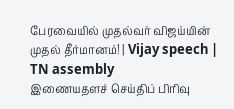பேரவையில் முதல்வர் விஜய்யின் முதல் தீர்மானம்! | Vijay speech | TN assembly
இணையதளச் செய்திப் பிரிவு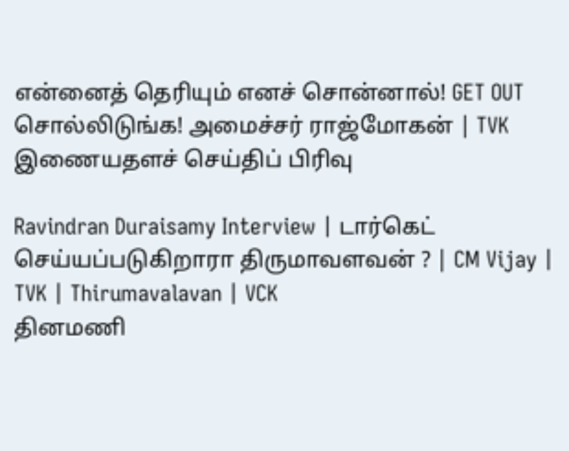என்னைத் தெரியும் எனச் சொன்னால்! GET OUT சொல்லிடுங்க! அமைச்சர் ராஜ்மோகன் | TVK
இணையதளச் செய்திப் பிரிவு

Ravindran Duraisamy Interview | டார்கெட் செய்யப்படுகிறாரா திருமாவளவன் ? | CM Vijay | TVK | Thirumavalavan | VCK
தினமணி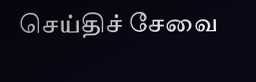செய்திச் சேவை